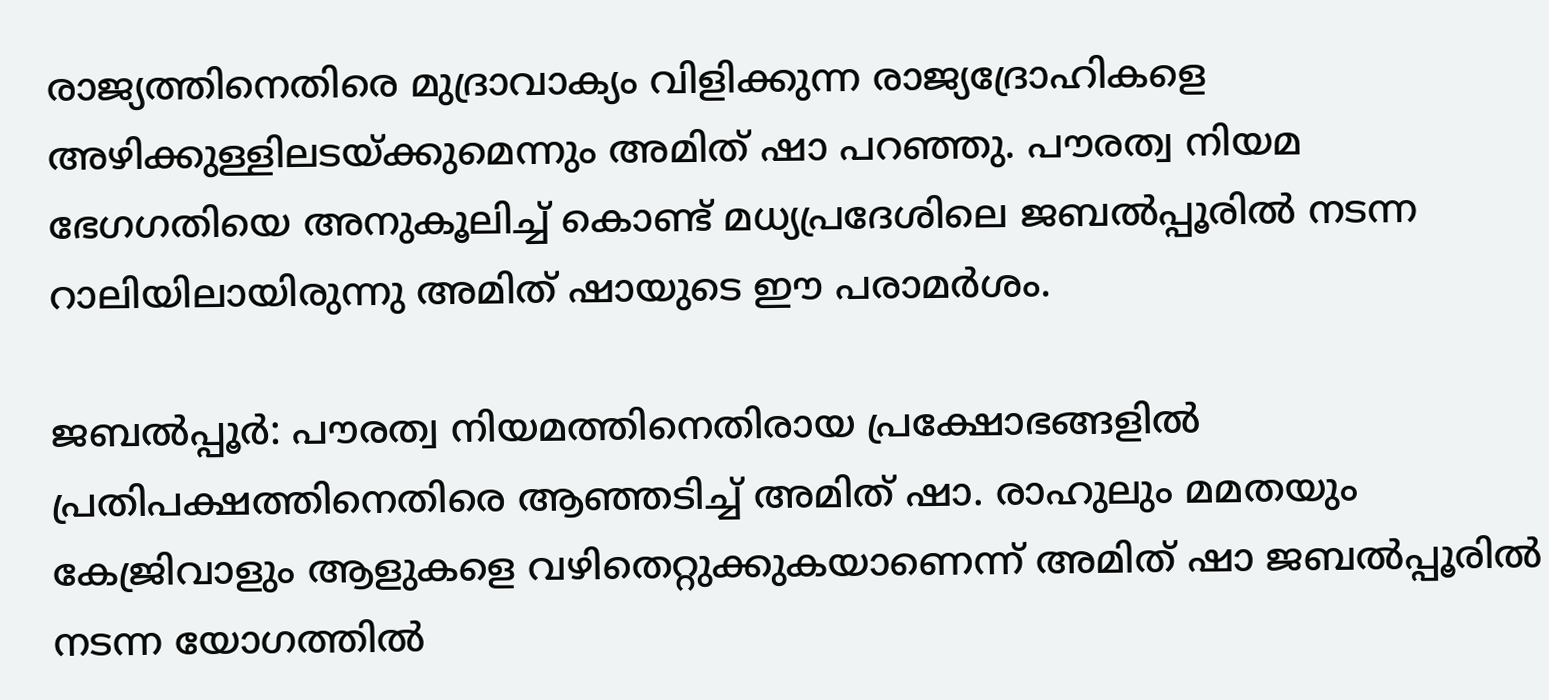രാജ്യത്തിനെതിരെ മുദ്രാവാക്യം വിളിക്കുന്ന രാജ്യദ്രോഹികളെ അഴിക്കുള്ളിലടയ്ക്കുമെന്നും അമിത് ഷാ പറഞ്ഞു. പൗരത്വ നിയമ ഭേഗഗതിയെ അനുകൂലിച്ച് കൊണ്ട് മധ്യപ്രദേശിലെ ജബൽപ്പൂരിൽ നടന്ന റാലിയിലായിരുന്നു അമിത് ഷായുടെ ഈ പരാമർശം.

ജബൽപ്പൂർ: പൗരത്വ നിയമത്തിനെതിരായ പ്രക്ഷോഭങ്ങളിൽ പ്രതിപക്ഷത്തിനെതിരെ ആഞ്ഞടിച്ച് അമിത് ഷാ. രാഹുലും മമതയും കേജ്രിവാളും ആളുകളെ വഴിതെറ്റുക്കുകയാണെന്ന് അമിത് ഷാ ജബൽപ്പൂരിൽ നടന്ന യോഗത്തിൽ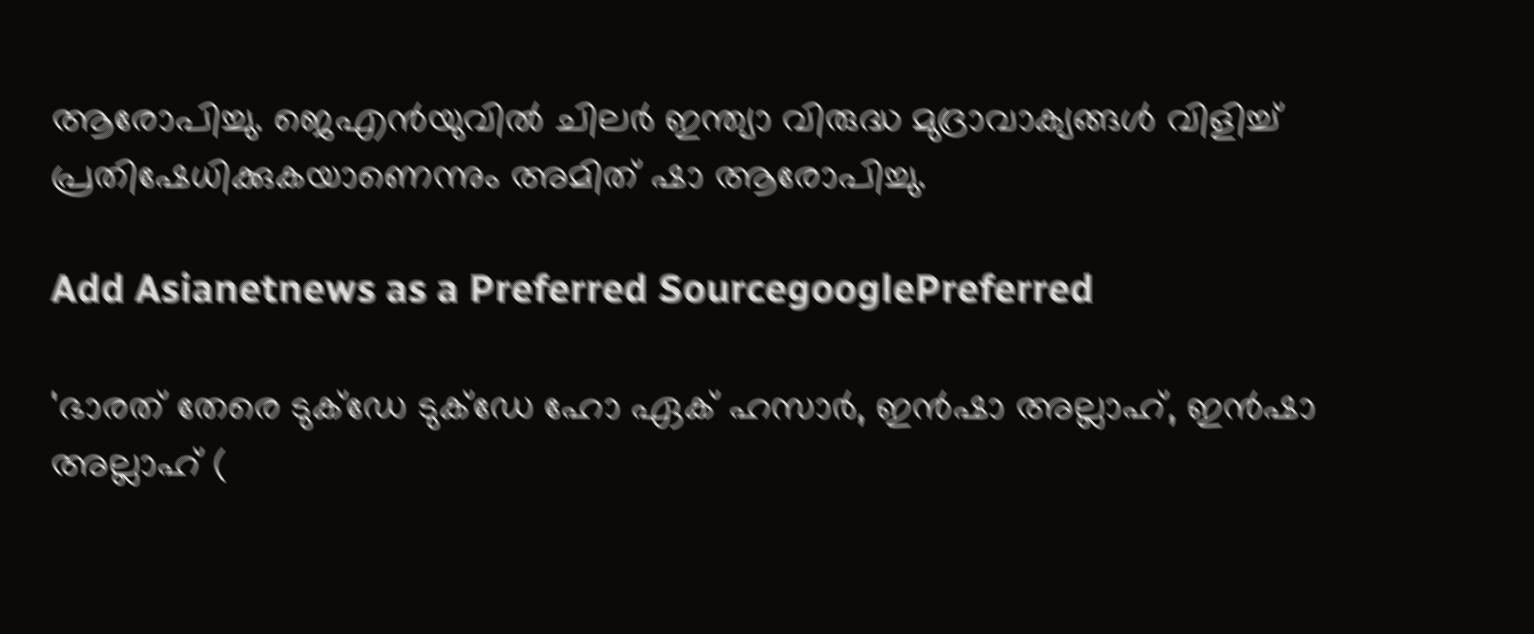ആരോപിച്ചു. ജെഎൻയുവിൽ ചിലർ ഇന്ത്യാ വിരുദ്ധ മുദ്രാവാക്യങ്ങൾ വിളിച്ച് പ്രതിഷേധിക്കുകയാണെന്നും അമിത് ഷാ ആരോപിച്ചു.

Add Asianetnews as a Preferred SourcegooglePreferred

'ഭാരത് തേരെ ടുക്ഡേ ടുക്ഡേ ഹോ ഏക് ഹസാർ, ഇൻഷാ അല്ലാഹ്, ഇൻഷാ അല്ലാഹ് (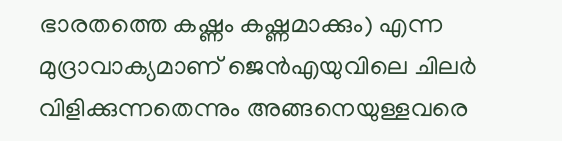ഭാരതത്തെ കഷ്ണം കഷ്ണമാക്കും) എന്ന മുദ്രാവാക്യമാണ് ജെൻഎയുവിലെ ചിലർ വിളിക്കുന്നതെന്നും അങ്ങനെയുള്ളവരെ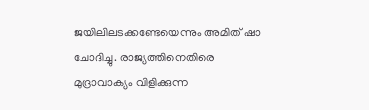ജയിലിലടക്കണ്ടേയെന്നും അമിത് ഷാ ചോദിച്ചു. രാജ്യത്തിനെതിരെ മുദ്രാവാക്യം വിളിക്കുന്ന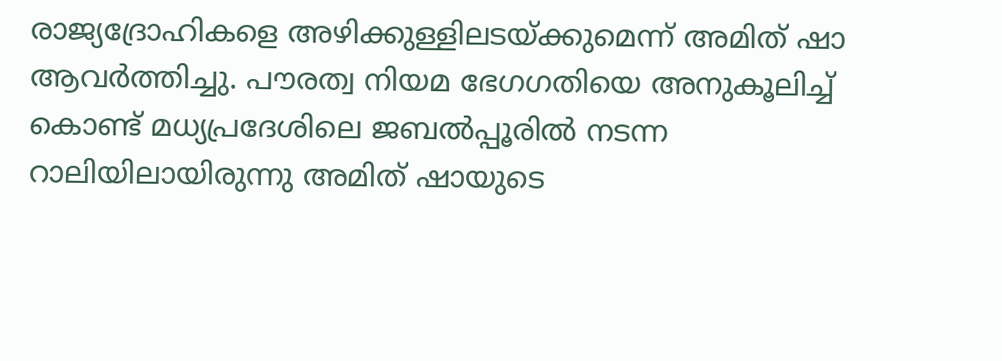രാജ്യദ്രോഹികളെ അഴിക്കുള്ളിലടയ്ക്കുമെന്ന് അമിത് ഷാ ആവർത്തിച്ചു. പൗരത്വ നിയമ ഭേഗഗതിയെ അനുകൂലിച്ച് കൊണ്ട് മധ്യപ്രദേശിലെ ജബൽപ്പൂരിൽ നടന്ന റാലിയിലായിരുന്നു അമിത് ഷായുടെ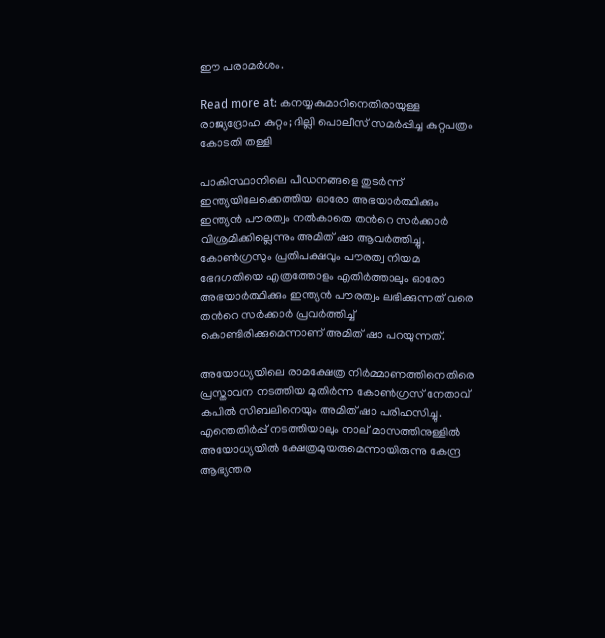ഈ പരാമർശം.

Read more at: കനയ്യകുമാറിനെതിരായുള്ള രാജ്യദ്രോഹ കുറ്റം; ദില്ലി പൊലീസ് സമർപ്പിച്ച കുറ്റപത്രം കോടതി തള്ളി

പാകിസ്ഥാനിലെ പീഡനങ്ങളെ തുടർന്ന് ഇന്ത്യയിലേക്കെത്തിയ ഓരോ അഭയാർത്ഥിക്കും ഇന്ത്യൻ പൗരത്വം നൽകാതെ തന്‍റെ സർക്കാർ വിശ്രമിക്കില്ലെന്നും അമിത് ഷാ ആവർത്തിച്ചു. കോൺഗ്രസും പ്രതിപക്ഷവും പൗരത്വ നിയമ ഭേദഗതിയെ എത്രത്തോളം എതിർത്താലും ഓരോ അഭയാർത്ഥിക്കും ഇന്ത്യൻ പൗരത്വം ലഭിക്കുന്നത് വരെ തന്‍റെ സർക്കാർ പ്രവർത്തിച്ച് കൊണ്ടിരിക്കുമെന്നാണ് അമിത് ഷാ പറയുന്നത്.

അയോധ്യയിലെ രാമക്ഷേത്ര നിർമ്മാണത്തിനെതിരെ പ്രസ്താവന നടത്തിയ മുതിർന്ന കോൺഗ്രസ് നേതാവ് കപിൽ സിബലിനെയും അമിത് ഷാ പരിഹസിച്ചു. എന്തെതി‍ർപ്പ് നടത്തിയാലും നാല് മാസത്തിനുള്ളിൽ അയോധ്യയിൽ ക്ഷേത്രമുയരുമെന്നായിരുന്നു കേന്ദ്ര ആഭ്യന്തര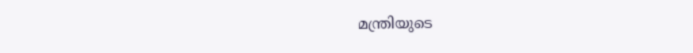മന്ത്രിയുടെ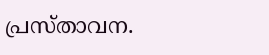പ്രസ്താവന.